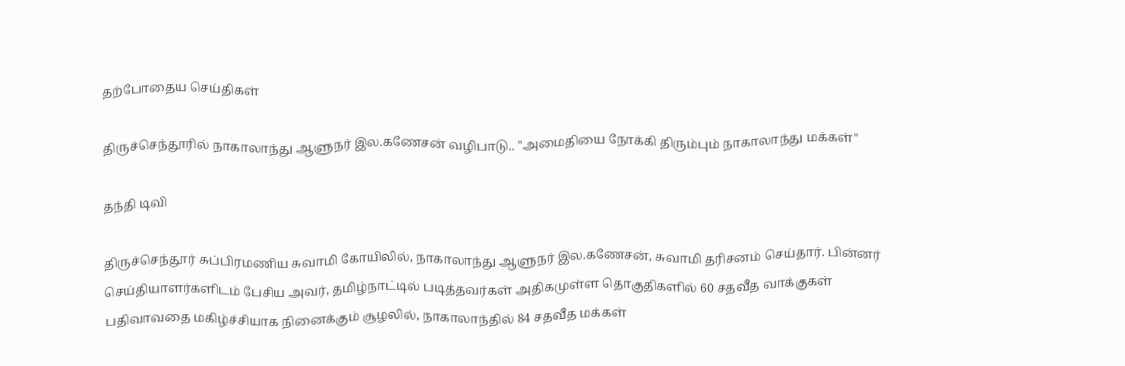தற்போதைய செய்திகள்

திருச்செந்தூரில் நாகாலாந்து ஆளுநர் இல.கணேசன் வழிபாடு.. "அமைதியை நோக்கி திரும்பும் நாகாலாந்து மக்கள்"

தந்தி டிவி

திருச்செந்தூர் சுப்பிரமணிய சுவாமி கோயிலில், நாகாலாந்து ஆளுநர் இல.கணேசன், சுவாமி தரிசனம் செய்தார். பின்னர் செய்தியாளர்களிடம் பேசிய அவர், தமிழ்நாட்டில் படித்தவர்கள் அதிகமுள்ள தொகுதிகளில் 60 சதவீத வாக்குகள் பதிவாவதை மகிழ்ச்சியாக நினைக்கும் சூழலில், நாகாலாந்தில் 84 சதவீத மக்கள்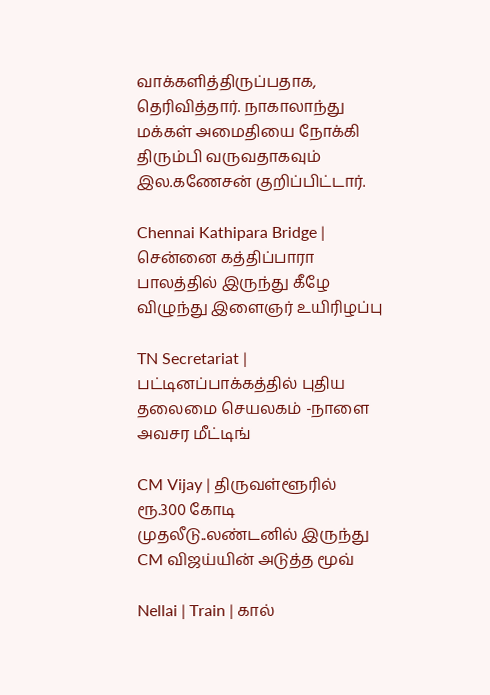வாக்களித்திருப்பதாக, தெரிவித்தார். நாகாலாந்து மக்கள் அமைதியை நோக்கி திரும்பி வருவதாகவும் இல.கணேசன் குறிப்பிட்டார்.

Chennai Kathipara Bridge | சென்னை கத்திப்பாரா பாலத்தில் இருந்து கீழே விழுந்து இளைஞர் உயிரிழப்பு

TN Secretariat | பட்டினப்பாக்கத்தில் புதிய தலைமை செயலகம் -நாளை அவசர மீட்டிங்

CM Vijay | திருவள்ளூரில் ரூ.300 கோடி முதலீடு..லண்டனில் இருந்து CM விஜய்யின் அடுத்த மூவ்

Nellai | Train | கால்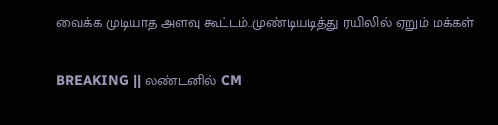வைக்க முடியாத அளவு கூட்டம்..முண்டியடித்து ரயிலில் ஏறும் மக்கள்

BREAKING || லண்டனில் CM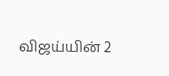விஜய்யின் 2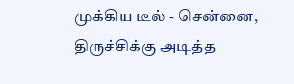முக்கிய டீல் - சென்னை, திருச்சிக்கு அடித்த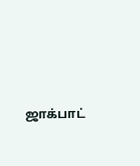ஜாக்பாட்